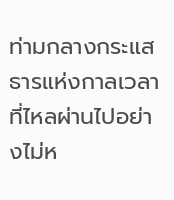ท่ามกลางกระแสธารแห่งกาลเวลาที่ไหลผ่านไปอย่างไม่ห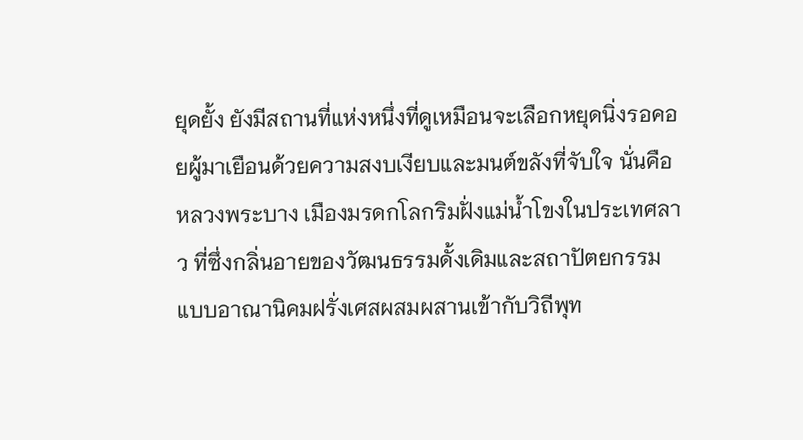ยุดยั้ง ยังมีสถานที่แห่งหนึ่งที่ดูเหมือนจะเลือกหยุดนิ่งรอคอยผู้มาเยือนด้วยความสงบเงียบและมนต์ขลังที่จับใจ นั่นคือหลวงพระบาง เมืองมรดกโลกริมฝั่งแม่น้ำโขงในประเทศลาว ที่ซึ่งกลิ่นอายของวัฒนธรรมดั้งเดิมและสถาปัตยกรรมแบบอาณานิคมฝรั่งเศสผสมผสานเข้ากับวิถีพุท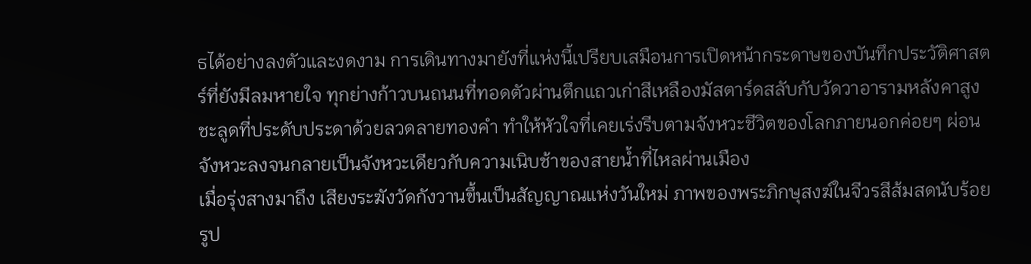ธได้อย่างลงตัวและงดงาม การเดินทางมายังที่แห่งนี้เปรียบเสมือนการเปิดหน้ากระดาษของบันทึกประวัติศาสตร์ที่ยังมีลมหายใจ ทุกย่างก้าวบนถนนที่ทอดตัวผ่านตึกแถวเก่าสีเหลืองมัสตาร์ดสลับกับวัดวาอารามหลังคาสูงชะลูดที่ประดับประดาด้วยลวดลายทองคำ ทำให้หัวใจที่เคยเร่งรีบตามจังหวะชีวิตของโลกภายนอกค่อยๆ ผ่อนจังหวะลงจนกลายเป็นจังหวะเดียวกับความเนิบช้าของสายน้ำที่ไหลผ่านเมือง
เมื่อรุ่งสางมาถึง เสียงระฆังวัดกังวานขึ้นเป็นสัญญาณแห่งวันใหม่ ภาพของพระภิกษุสงฆ์ในจีวรสีส้มสดนับร้อยรูป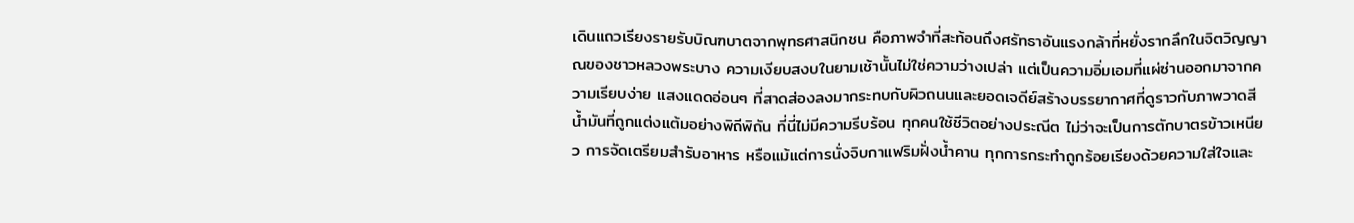เดินแถวเรียงรายรับบิณฑบาตจากพุทธศาสนิกชน คือภาพจำที่สะท้อนถึงศรัทธาอันแรงกล้าที่หยั่งรากลึกในจิตวิญญาณของชาวหลวงพระบาง ความเงียบสงบในยามเช้านั้นไม่ใช่ความว่างเปล่า แต่เป็นความอิ่มเอมที่แผ่ซ่านออกมาจากความเรียบง่าย แสงแดดอ่อนๆ ที่สาดส่องลงมากระทบกับผิวถนนและยอดเจดีย์สร้างบรรยากาศที่ดูราวกับภาพวาดสีน้ำมันที่ถูกแต่งแต้มอย่างพิถีพิถัน ที่นี่ไม่มีความรีบร้อน ทุกคนใช้ชีวิตอย่างประณีต ไม่ว่าจะเป็นการตักบาตรข้าวเหนียว การจัดเตรียมสำรับอาหาร หรือแม้แต่การนั่งจิบกาแฟริมฝั่งน้ำคาน ทุกการกระทำถูกร้อยเรียงด้วยความใส่ใจและ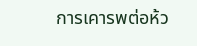การเคารพต่อห้ว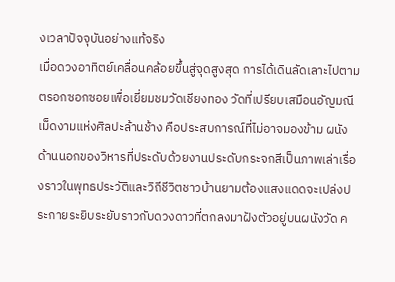งเวลาปัจจุบันอย่างแท้จริง
เมื่อดวงอาทิตย์เคลื่อนคล้อยขึ้นสู่จุดสูงสุด การได้เดินลัดเลาะไปตามตรอกซอกซอยเพื่อเยี่ยมชมวัดเชียงทอง วัดที่เปรียบเสมือนอัญมณีเม็ดงามแห่งศิลปะล้านช้าง คือประสบการณ์ที่ไม่อาจมองข้าม ผนังด้านนอกของวิหารที่ประดับด้วยงานประดับกระจกสีเป็นภาพเล่าเรื่องราวในพุทธประวัติและวิถีชีวิตชาวบ้านยามต้องแสงแดดจะเปล่งประกายระยิบระยับราวกับดวงดาวที่ตกลงมาฝังตัวอยู่บนผนังวัด ค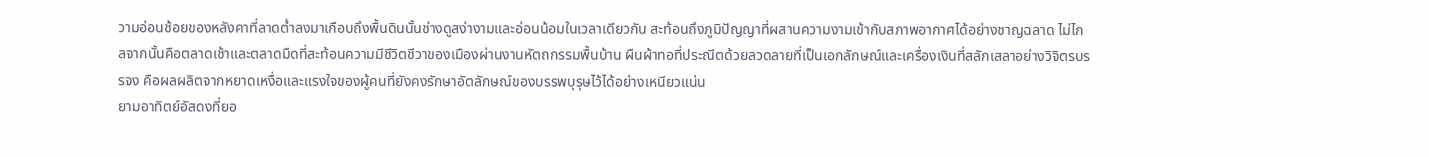วามอ่อนช้อยของหลังคาที่ลาดต่ำลงมาเกือบถึงพื้นดินนั้นช่างดูสง่างามและอ่อนน้อมในเวลาเดียวกัน สะท้อนถึงภูมิปัญญาที่ผสานความงามเข้ากับสภาพอากาศได้อย่างชาญฉลาด ไม่ไกลจากนั้นคือตลาดเช้าและตลาดมืดที่สะท้อนความมีชีวิตชีวาของเมืองผ่านงานหัตถกรรมพื้นบ้าน ผืนผ้าทอที่ประณีตด้วยลวดลายที่เป็นเอกลักษณ์และเครื่องเงินที่สลักเสลาอย่างวิจิตรบรรจง คือผลผลิตจากหยาดเหงื่อและแรงใจของผู้คนที่ยังคงรักษาอัตลักษณ์ของบรรพบุรุษไว้ได้อย่างเหนียวแน่น
ยามอาทิตย์อัสดงที่ยอ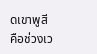ดเขาพูสี คือช่วงเว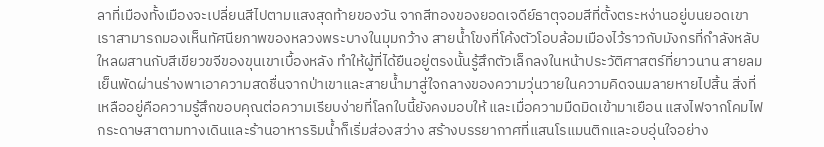ลาที่เมืองทั้งเมืองจะเปลี่ยนสีไปตามแสงสุดท้ายของวัน จากสีทองของยอดเจดีย์ธาตุจอมสีที่ตั้งตระหง่านอยู่บนยอดเขา เราสามารถมองเห็นทัศนียภาพของหลวงพระบางในมุมกว้าง สายน้ำโขงที่โค้งตัวโอบล้อมเมืองไว้ราวกับมังกรที่กำลังหลับใหลผสานกับสีเขียวขจีของขุนเขาเบื้องหลัง ทำให้ผู้ที่ได้ยืนอยู่ตรงนั้นรู้สึกตัวเล็กลงในหน้าประวัติศาสตร์ที่ยาวนาน สายลมเย็นพัดผ่านร่างพาเอาความสดชื่นจากป่าเขาและสายน้ำมาสู่ใจกลางของความวุ่นวายในความคิดจนมลายหายไปสิ้น สิ่งที่เหลืออยู่คือความรู้สึกขอบคุณต่อความเรียบง่ายที่โลกใบนี้ยังคงมอบให้ และเมื่อความมืดมิดเข้ามาเยือน แสงไฟจากโคมไฟกระดาษสาตามทางเดินและร้านอาหารริมน้ำก็เริ่มส่องสว่าง สร้างบรรยากาศที่แสนโรแมนติกและอบอุ่นใจอย่าง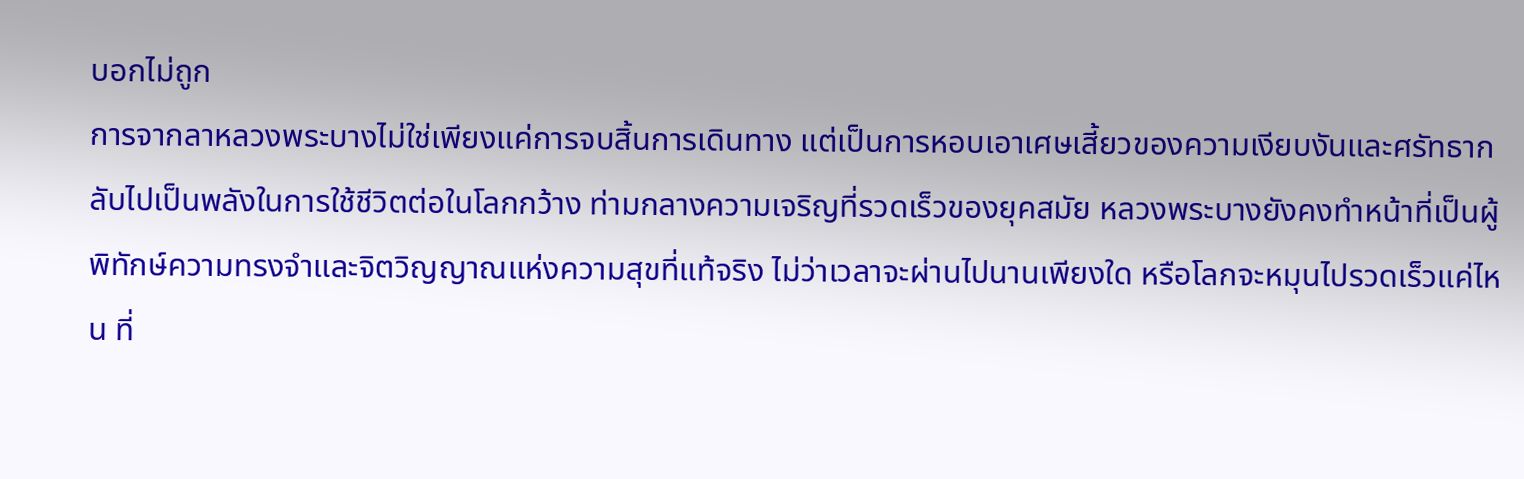บอกไม่ถูก
การจากลาหลวงพระบางไม่ใช่เพียงแค่การจบสิ้นการเดินทาง แต่เป็นการหอบเอาเศษเสี้ยวของความเงียบงันและศรัทธากลับไปเป็นพลังในการใช้ชีวิตต่อในโลกกว้าง ท่ามกลางความเจริญที่รวดเร็วของยุคสมัย หลวงพระบางยังคงทำหน้าที่เป็นผู้พิทักษ์ความทรงจำและจิตวิญญาณแห่งความสุขที่แท้จริง ไม่ว่าเวลาจะผ่านไปนานเพียงใด หรือโลกจะหมุนไปรวดเร็วแค่ไหน ที่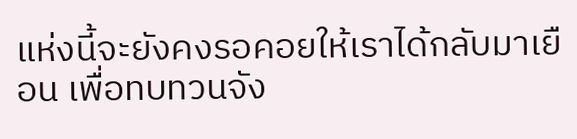แห่งนี้จะยังคงรอคอยให้เราได้กลับมาเยือน เพื่อทบทวนจัง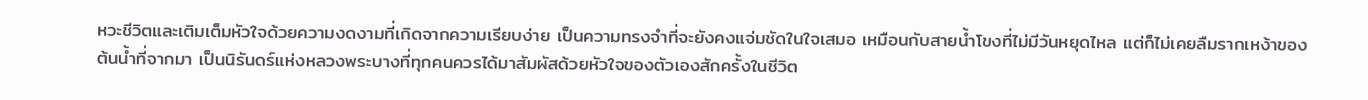หวะชีวิตและเติมเต็มหัวใจด้วยความงดงามที่เกิดจากความเรียบง่าย เป็นความทรงจำที่จะยังคงแจ่มชัดในใจเสมอ เหมือนกับสายน้ำโขงที่ไม่มีวันหยุดไหล แต่ก็ไม่เคยลืมรากเหง้าของต้นน้ำที่จากมา เป็นนิรันดร์แห่งหลวงพระบางที่ทุกคนควรได้มาสัมผัสด้วยหัวใจของตัวเองสักครั้งในชีวิต